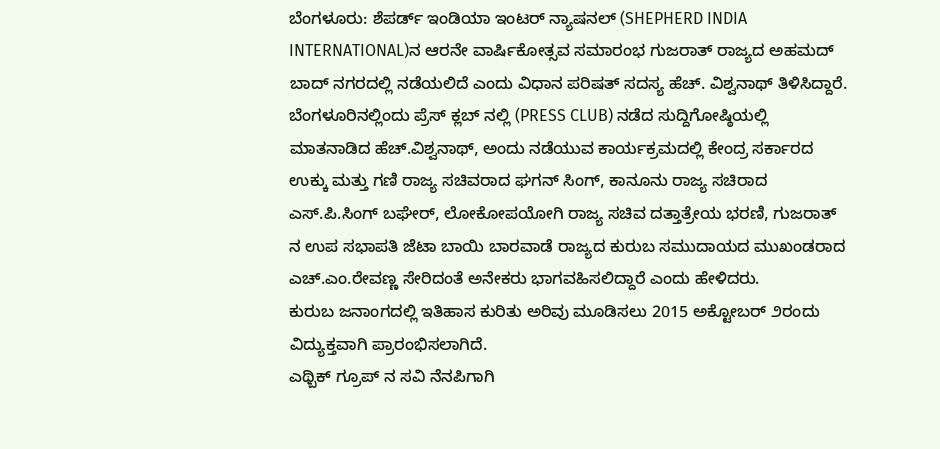ಬೆಂಗಳೂರು: ಶೆಪರ್ಡ್ ಇಂಡಿಯಾ ಇಂಟರ್ ನ್ಯಾಷನಲ್ (SHEPHERD INDIA INTERNATIONAL)ನ ಆರನೇ ವಾರ್ಷಿಕೋತ್ಸವ ಸಮಾರಂಭ ಗುಜರಾತ್ ರಾಜ್ಯದ ಅಹಮದ್ ಬಾದ್ ನಗರದಲ್ಲಿ ನಡೆಯಲಿದೆ ಎಂದು ವಿಧಾನ ಪರಿಷತ್ ಸದಸ್ಯ ಹೆಚ್. ವಿಶ್ವನಾಥ್ ತಿಳಿಸಿದ್ದಾರೆ.
ಬೆಂಗಳೂರಿನಲ್ಲಿಂದು ಪ್ರೆಸ್ ಕ್ಲಬ್ ನಲ್ಲಿ (PRESS CLUB) ನಡೆದ ಸುದ್ದಿಗೋಷ್ಠಿಯಲ್ಲಿ ಮಾತನಾಡಿದ ಹೆಚ್.ವಿಶ್ವನಾಥ್, ಅಂದು ನಡೆಯುವ ಕಾರ್ಯಕ್ರಮದಲ್ಲಿ ಕೇಂದ್ರ ಸರ್ಕಾರದ ಉಕ್ಕು ಮತ್ತು ಗಣಿ ರಾಜ್ಯ ಸಚಿವರಾದ ಘಗನ್ ಸಿಂಗ್, ಕಾನೂನು ರಾಜ್ಯ ಸಚಿರಾದ ಎಸ್.ಪಿ.ಸಿಂಗ್ ಬಘೇರ್, ಲೋಕೋಪಯೋಗಿ ರಾಜ್ಯ ಸಚಿವ ದತ್ತಾತ್ರೇಯ ಭರಣಿ, ಗುಜರಾತ್ ನ ಉಪ ಸಭಾಪತಿ ಜೆಟಾ ಬಾಯಿ ಬಾರವಾಡೆ ರಾಜ್ಯದ ಕುರುಬ ಸಮುದಾಯದ ಮುಖಂಡರಾದ ಎಚ್.ಎಂ.ರೇವಣ್ಣ ಸೇರಿದಂತೆ ಅನೇಕರು ಭಾಗವಹಿಸಲಿದ್ದಾರೆ ಎಂದು ಹೇಳಿದರು.
ಕುರುಬ ಜನಾಂಗದಲ್ಲಿ ಇತಿಹಾಸ ಕುರಿತು ಅರಿವು ಮೂಡಿಸಲು 2015 ಅಕ್ಟೋಬರ್ ೨ರಂದು ವಿದ್ಯುಕ್ತವಾಗಿ ಪ್ರಾರಂಭಿಸಲಾಗಿದೆ.
ಎಥ್ಬಿಕ್ ಗ್ರೂಪ್ ನ ಸವಿ ನೆನಪಿಗಾಗಿ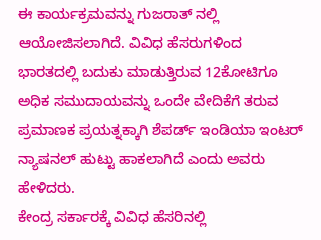ಈ ಕಾರ್ಯಕ್ರಮವನ್ನು ಗುಜರಾತ್ ನಲ್ಲಿ ಆಯೋಜಿಸಲಾಗಿದೆ. ವಿವಿಧ ಹೆಸರುಗಳಿಂದ ಭಾರತದಲ್ಲಿ ಬದುಕು ಮಾಡುತ್ತಿರುವ 12ಕೋಟಿಗೂ ಅಧಿಕ ಸಮುದಾಯವನ್ನು ಒಂದೇ ವೇದಿಕೆಗೆ ತರುವ ಪ್ರಮಾಣಕ ಪ್ರಯತ್ನಕ್ಕಾಗಿ ಶೆಪರ್ಡ್ ಇಂಡಿಯಾ ಇಂಟರ್ ನ್ಯಾಷನಲ್ ಹುಟ್ಟು ಹಾಕಲಾಗಿದೆ ಎಂದು ಅವರು ಹೇಳಿದರು.
ಕೇಂದ್ರ ಸರ್ಕಾರಕ್ಕೆ ವಿವಿಧ ಹೆಸರಿನಲ್ಲಿ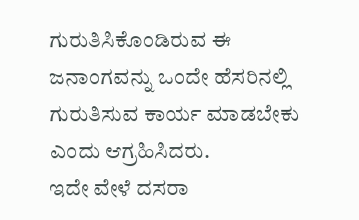ಗುರುತಿಸಿಕೊಂಡಿರುವ ಈ ಜನಾಂಗವನ್ನು ಒಂದೇ ಹೆಸರಿನಲ್ಲಿ ಗುರುತಿಸುವ ಕಾರ್ಯ ಮಾಡಬೇಕು ಎಂದು ಆಗ್ರಹಿಸಿದರು.
ಇದೇ ವೇಳೆ ದಸರಾ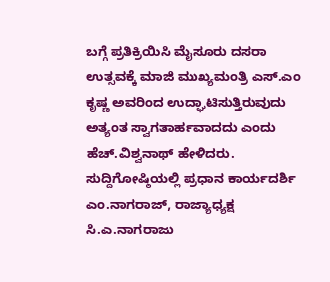ಬಗ್ಗೆ ಪ್ರತಿಕ್ರಿಯಿಸಿ ಮೈಸೂರು ದಸರಾ ಉತ್ಸವಕ್ಕೆ ಮಾಜಿ ಮುಖ್ಯಮಂತ್ರಿ ಎಸ್.ಎಂ ಕೃಷ್ಣ ಅವರಿಂದ ಉದ್ಘಾಟಿಸುತ್ತಿರುವುದು ಅತ್ಯಂತ ಸ್ವಾಗತಾರ್ಹವಾದದು ಎಂದು ಹೆಚ್.ವಿಶ್ವನಾಥ್ ಹೇಳಿದರು.
ಸುದ್ದಿಗೋಷ್ಠಿಯಲ್ಲಿ ಪ್ರಧಾನ ಕಾರ್ಯದರ್ಶಿ ಎಂ.ನಾಗರಾಜ್, ರಾಜ್ಯಾಧ್ಯಕ್ಷ ಸಿ.ಎ.ನಾಗರಾಜು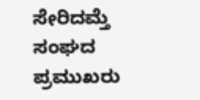ಸೇರಿದಮ್ತೆ ಸಂಘದ ಪ್ರಮುಖರು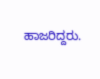ಹಾಜರಿದ್ದರು.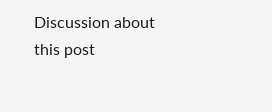Discussion about this post